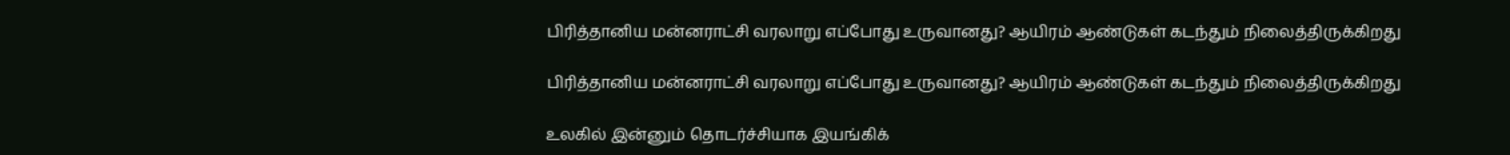பிரித்தானிய மன்னராட்சி வரலாறு எப்போது உருவானது? ஆயிரம் ஆண்டுகள் கடந்தும் நிலைத்திருக்கிறது

பிரித்தானிய மன்னராட்சி வரலாறு எப்போது உருவானது? ஆயிரம் ஆண்டுகள் கடந்தும் நிலைத்திருக்கிறது

உலகில் இன்னும் தொடர்ச்சியாக இயங்கிக்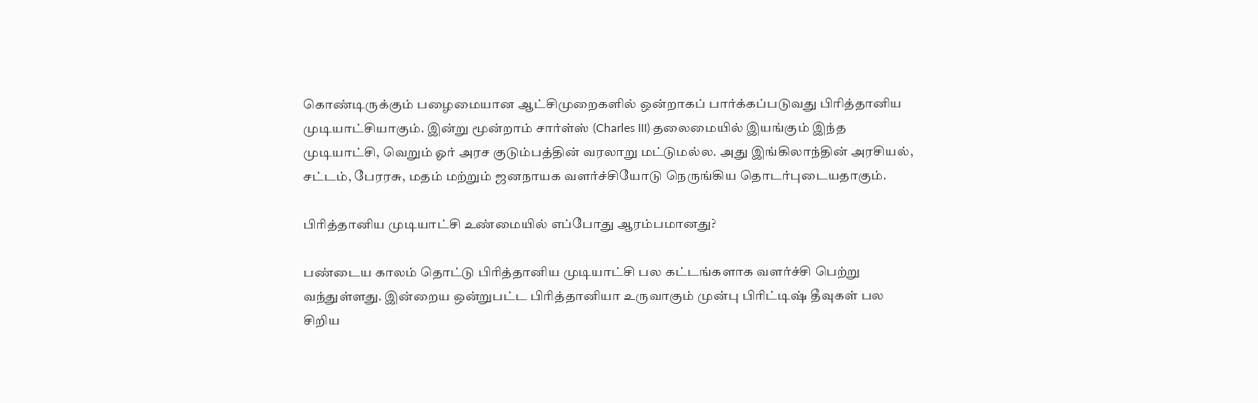கொண்டிருக்கும் பழைமையான ஆட்சிமுறைகளில் ஒன்றாகப் பார்க்கப்படுவது பிரித்தானிய முடியாட்சியாகும். இன்று மூன்றாம் சார்ள்ஸ் (Charles III) தலைமையில் இயங்கும் இந்த முடியாட்சி, வெறும் ஓர் அரச குடும்பத்தின் வரலாறு மட்டுமல்ல. அது இங்கிலாந்தின் அரசியல், சட்டம், பேரரசு, மதம் மற்றும் ஜனநாயக வளர்ச்சியோடு நெருங்கிய தொடர்புடையதாகும்.

பிரித்தானிய முடியாட்சி உண்மையில் எப்போது ஆரம்பமானது?

பண்டைய காலம் தொட்டு பிரித்தானிய முடியாட்சி பல கட்டங்களாக வளர்ச்சி பெற்று வந்துள்ளது. இன்றைய ஒன்றுபட்ட பிரித்தானியா உருவாகும் முன்பு பிரிட்டிஷ் தீவுகள் பல சிறிய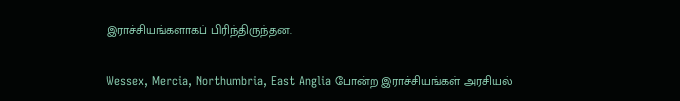இராச்சியங்களாகப் பிரிந்திருந்தன.

Wessex, Mercia, Northumbria, East Anglia போன்ற இராச்சியங்கள் அரசியல்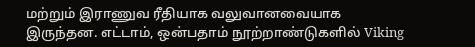மற்றும் இராணுவ ரீதியாக வலுவானவையாக இருந்தன. எட்டாம், ஒன்பதாம் நூற்றாண்டுகளில் Viking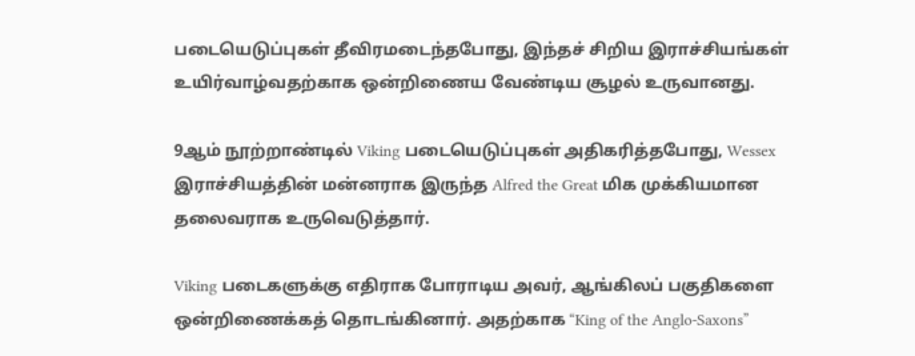படையெடுப்புகள் தீவிரமடைந்தபோது, இந்தச் சிறிய இராச்சியங்கள் உயிர்வாழ்வதற்காக ஒன்றிணைய வேண்டிய சூழல் உருவானது.

9ஆம் நூற்றாண்டில் Viking படையெடுப்புகள் அதிகரித்தபோது, Wessex இராச்சியத்தின் மன்னராக இருந்த Alfred the Great மிக முக்கியமான தலைவராக உருவெடுத்தார்.

Viking படைகளுக்கு எதிராக போராடிய அவர், ஆங்கிலப் பகுதிகளை ஒன்றிணைக்கத் தொடங்கினார். அதற்காக “King of the Anglo-Saxons”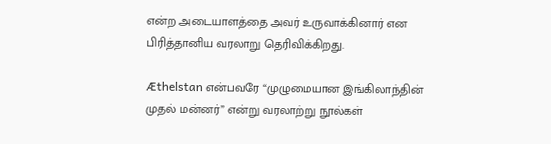என்ற அடையாளத்தை அவர் உருவாக்கினார் என பிரித்தானிய வரலாறு தெரிவிக்கிறது.

Æthelstan என்பவரே “முழுமையான இங்கிலாந்தின் முதல் மன்னர்” என்று வரலாற்று நூல்கள்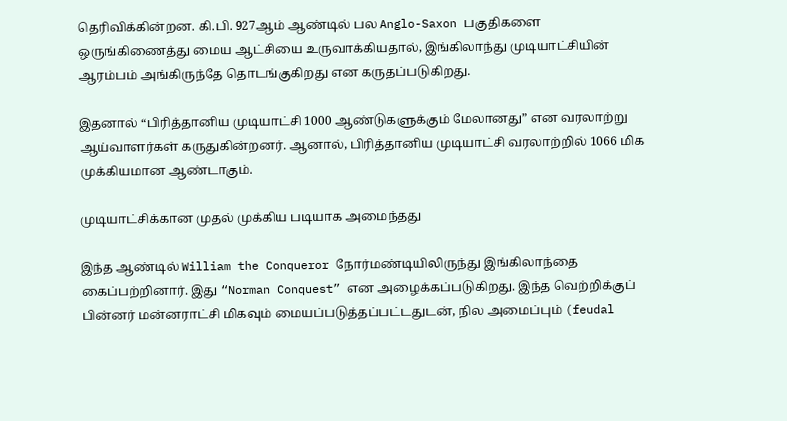தெரிவிக்கின்றன. கி.பி. 927ஆம் ஆண்டில் பல Anglo-Saxon பகுதிகளை ஒருங்கிணைத்து மைய ஆட்சியை உருவாக்கியதால், இங்கிலாந்து முடியாட்சியின் ஆரம்பம் அங்கிருந்தே தொடங்குகிறது என கருதப்படுகிறது.

இதனால் “பிரித்தானிய முடியாட்சி 1000 ஆண்டுகளுக்கும் மேலானது” என வரலாற்று ஆய்வாளர்கள் கருதுகின்றனர். ஆனால், பிரித்தானிய முடியாட்சி வரலாற்றில் 1066 மிக முக்கியமான ஆண்டாகும்.

முடியாட்சிக்கான முதல் முக்கிய படியாக அமைந்தது

இந்த ஆண்டில் William the Conqueror நோர்மண்டியிலிருந்து இங்கிலாந்தை கைப்பற்றினார். இது “Norman Conquest” என அழைக்கப்படுகிறது. இந்த வெற்றிக்குப் பின்னர் மன்னராட்சி மிகவும் மையப்படுத்தப்பட்டதுடன், நில அமைப்பும் (feudal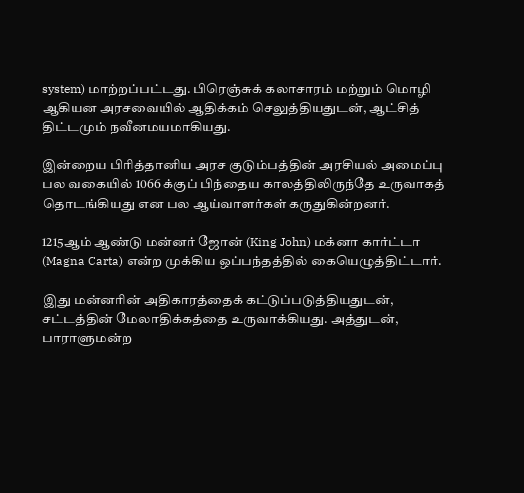system) மாற்றப்பட்டது. பிரெஞ்சுக் கலாசாரம் மற்றும் மொழி ஆகியன அரசவையில் ஆதிக்கம் செலுத்தியதுடன், ஆட்சித் திட்டமும் நவீனமயமாகியது.

இன்றைய பிரித்தானிய அரச குடும்பத்தின் அரசியல் அமைப்பு பல வகையில் 1066 க்குப் பிந்தைய காலத்திலிருந்தே உருவாகத் தொடங்கியது என பல ஆய்வாளர்கள் கருதுகின்றனர்.

1215ஆம் ஆண்டு மன்னர் ஜோன் (King John) மக்னா கார்ட்டா (Magna Carta) என்ற முக்கிய ஒப்பந்தத்தில் கையெழுத்திட்டார்.

இது மன்னரின் அதிகாரத்தைக் கட்டுப்படுத்தியதுடன், சட்டத்தின் மேலாதிக்கத்தை உருவாக்கியது. அத்துடன், பாராளுமன்ற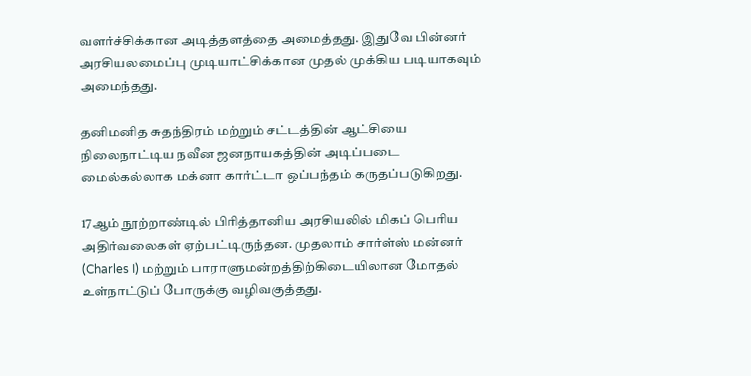வளர்ச்சிக்கான அடித்தளத்தை அமைத்தது. இதுவே பின்னர் அரசியலமைப்பு முடியாட்சிக்கான முதல் முக்கிய படியாகவும் அமைந்தது.

தனிமனித சுதந்திரம் மற்றும் சட்டத்தின் ஆட்சியை நிலைநாட்டிய நவீன ஜனநாயகத்தின் அடிப்படை மைல்கல்லாக மக்னா கார்ட்டா ஒப்பந்தம் கருதப்படுகிறது.

17ஆம் நூற்றாண்டில் பிரித்தானிய அரசியலில் மிகப் பெரிய அதிர்வலைகள் ஏற்பட்டிருந்தன. முதலாம் சார்ள்ஸ் மன்னர் (Charles I) மற்றும் பாராளுமன்றத்திற்கிடையிலான மோதல் உள்நாட்டுப் போருக்கு வழிவகுத்தது.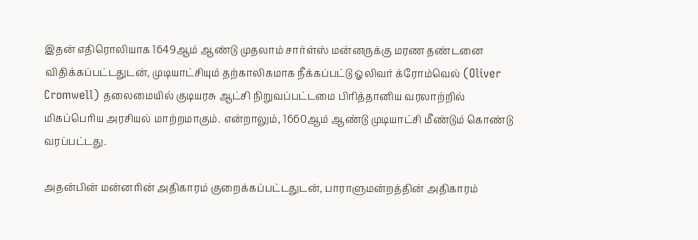இதன் எதிரொலியாக 1649ஆம் ஆண்டு முதலாம் சார்ள்ஸ் மன்னருக்கு மரண தண்டனை விதிக்கப்பட்டதுடன், முடியாட்சியும் தற்காலிகமாக நீக்கப்பட்டு ஓலிவர் க்ரோம்வெல் (Oliver Cromwell) தலைமையில் குடியரசு ஆட்சி நிறுவப்பட்டமை பிரித்தானிய வரலாற்றில் மிகப்பெரிய அரசியல் மாற்றமாகும். என்றாலும், 1660ஆம் ஆண்டு முடியாட்சி மீண்டும் கொண்டு வரப்பட்டது.

அதன்பின் மன்னரின் அதிகாரம் குறைக்கப்பட்டதுடன், பாராளுமன்றத்தின் அதிகாரம்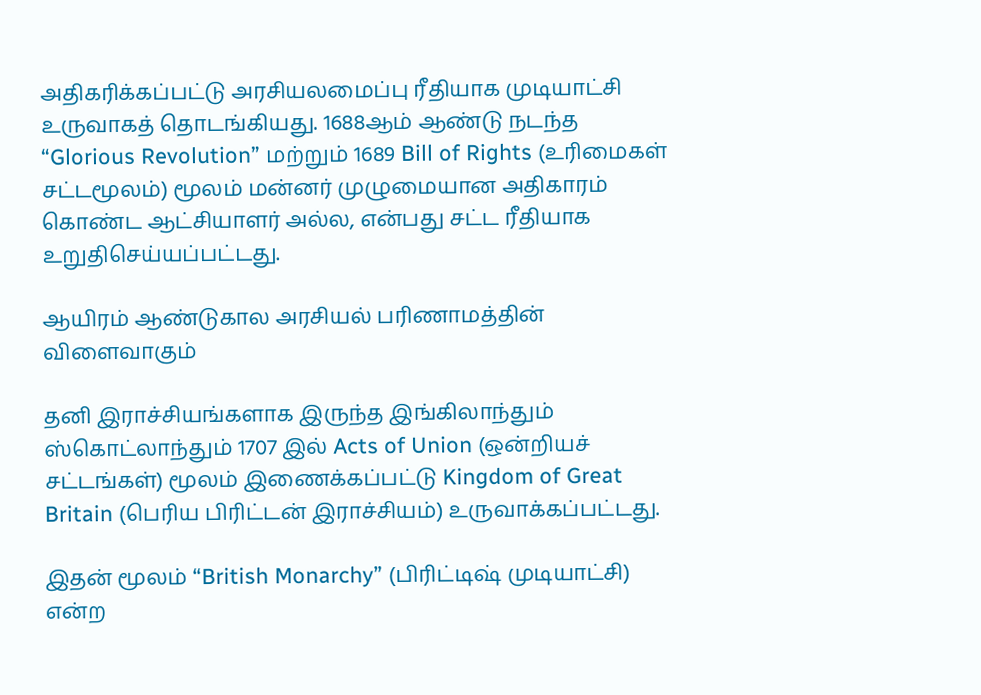அதிகரிக்கப்பட்டு அரசியலமைப்பு ரீதியாக முடியாட்சி உருவாகத் தொடங்கியது. 1688ஆம் ஆண்டு நடந்த “Glorious Revolution” மற்றும் 1689 Bill of Rights (உரிமைகள் சட்டமூலம்) மூலம் மன்னர் முழுமையான அதிகாரம் கொண்ட ஆட்சியாளர் அல்ல, என்பது சட்ட ரீதியாக உறுதிசெய்யப்பட்டது.

ஆயிரம் ஆண்டுகால அரசியல் பரிணாமத்தின் விளைவாகும்

தனி இராச்சியங்களாக இருந்த இங்கிலாந்தும் ஸ்கொட்லாந்தும் 1707 இல் Acts of Union (ஒன்றியச் சட்டங்கள்) மூலம் இணைக்கப்பட்டு Kingdom of Great Britain (பெரிய பிரிட்டன் இராச்சியம்) உருவாக்கப்பட்டது.

இதன் மூலம் “British Monarchy” (பிரிட்டிஷ் முடியாட்சி) என்ற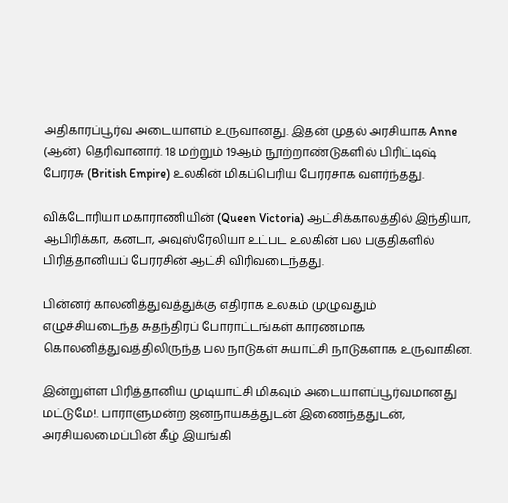அதிகாரப்பூர்வ அடையாளம் உருவானது. இதன் முதல் அரசியாக Anne (ஆன்) தெரிவானார். 18 மற்றும் 19ஆம் நூற்றாண்டுகளில் பிரிட்டிஷ் பேரரசு (British Empire) உலகின் மிகப்பெரிய பேரரசாக வளர்ந்தது.

விக்டோரியா மகாராணியின் (Queen Victoria) ஆட்சிக்காலத்தில் இந்தியா, ஆபிரிக்கா, கனடா, அவுஸ்ரேலியா உட்பட உலகின் பல பகுதிகளில் பிரித்தானியப் பேரரசின் ஆட்சி விரிவடைந்தது.

பின்னர் காலனித்துவத்துக்கு எதிராக உலகம் முழுவதும் எழுச்சியடைந்த சுதந்திரப் போராட்டங்கள் காரணமாக கொலனித்துவத்திலிருந்த பல நாடுகள் சுயாட்சி நாடுகளாக உருவாகின.

இன்றுள்ள பிரித்தானிய முடியாட்சி மிகவும் அடையாளப்பூர்வமானது மட்டுமே!. பாராளுமன்ற ஜனநாயகத்துடன் இணைந்ததுடன், அரசியலமைப்பின் கீழ் இயங்கி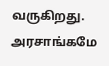வருகிறது. அரசாங்கமே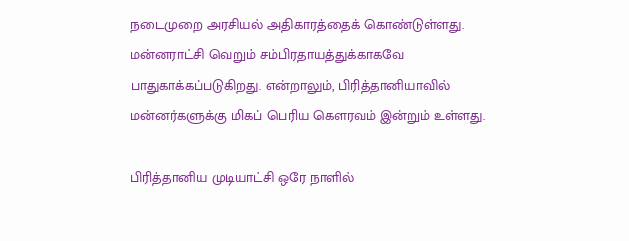நடைமுறை அரசியல் அதிகாரத்தைக் கொண்டுள்ளது. மன்னராட்சி வெறும் சம்பிரதாயத்துக்காகவே பாதுகாக்கப்படுகிறது. என்றாலும், பிரித்தானியாவில் மன்னர்களுக்கு மிகப் பெரிய கௌரவம் இன்றும் உள்ளது.

பிரித்தானிய முடியாட்சி ஒரே நாளில்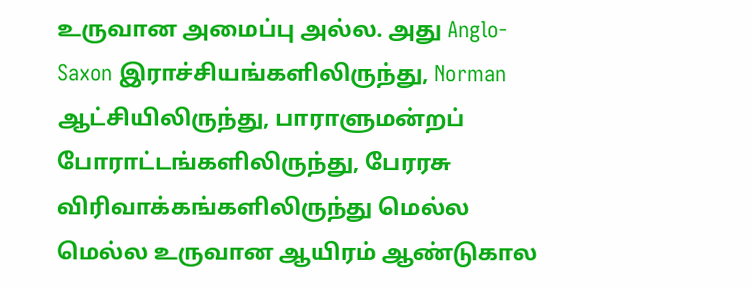உருவான அமைப்பு அல்ல. அது Anglo-Saxon இராச்சியங்களிலிருந்து, Norman ஆட்சியிலிருந்து, பாராளுமன்றப் போராட்டங்களிலிருந்து, பேரரசு விரிவாக்கங்களிலிருந்து மெல்ல மெல்ல உருவான ஆயிரம் ஆண்டுகால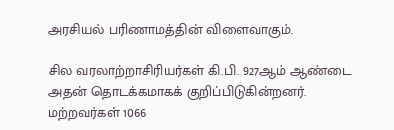அரசியல் பரிணாமத்தின் விளைவாகும்.

சில வரலாற்றாசிரியர்கள் கி.பி. 927ஆம் ஆண்டை அதன் தொடக்கமாகக் குறிப்பிடுகின்றனர். மற்றவர்கள் 1066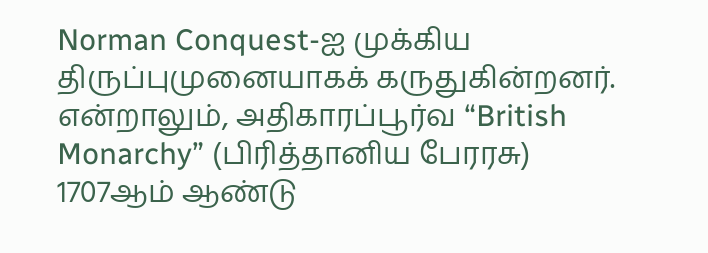Norman Conquest-ஐ முக்கிய திருப்புமுனையாகக் கருதுகின்றனர். என்றாலும், அதிகாரப்பூர்வ “British Monarchy” (பிரித்தானிய பேரரசு) 1707ஆம் ஆண்டு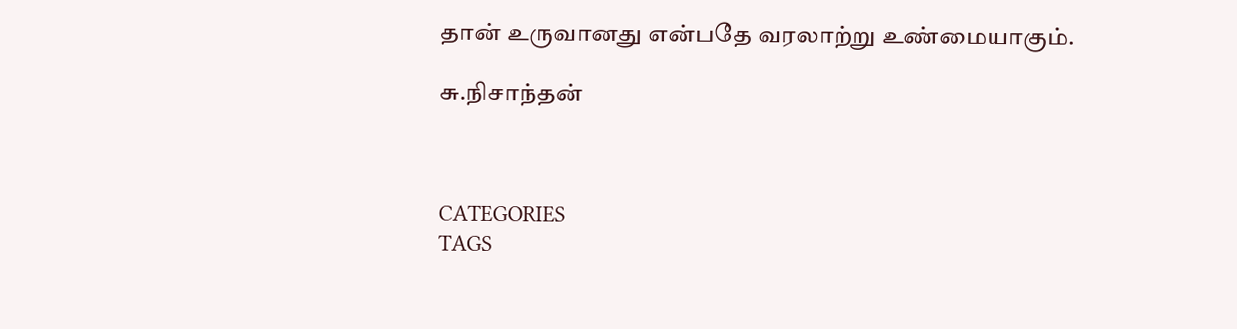தான் உருவானது என்பதே வரலாற்று உண்மையாகும்.

சு.நிசாந்தன்



CATEGORIES
TAGS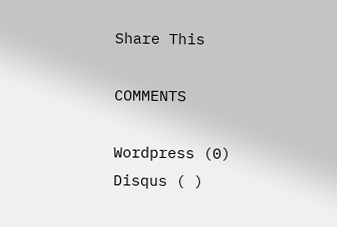Share This

COMMENTS

Wordpress (0)
Disqus ( )